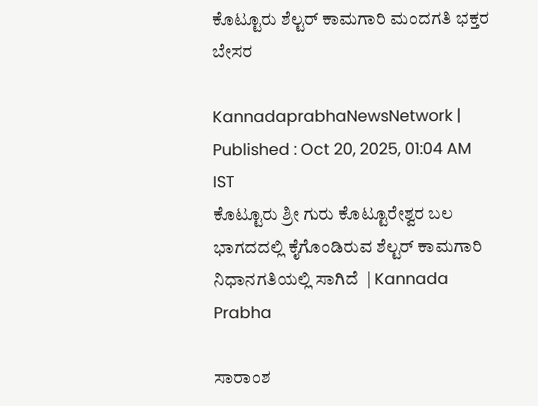ಕೊಟ್ಟೂರು ಶೆಲ್ಟರ್ ಕಾಮಗಾರಿ ಮಂದಗತಿ ಭಕ್ತರ ಬೇಸರ

KannadaprabhaNewsNetwork |
Published : Oct 20, 2025, 01:04 AM IST
ಕೊಟ್ಟೂರು ಶ್ರೀ ಗುರು ಕೊಟ್ಟೂರೇಶ್ವರ ಬಲ ಭಾಗದದಲ್ಲಿ ಕೈಗೊಂಡಿರುವ ಶೆಲ್ಟರ್ ಕಾಮಗಾರಿ ನಿಧಾನಗತಿಯಲ್ಲಿ ಸಾಗಿದೆ  | Kannada Prabha

ಸಾರಾಂಶ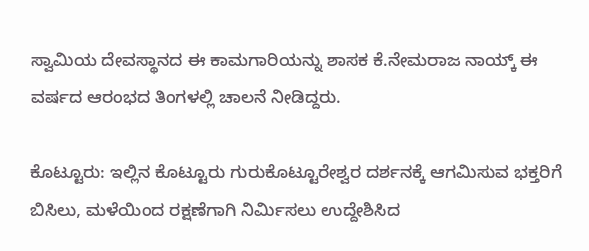ಸ್ವಾಮಿಯ ದೇವಸ್ಥಾನದ ಈ ಕಾಮಗಾರಿಯನ್ನು ಶಾಸಕ ಕೆ.ನೇಮರಾಜ ನಾಯ್ಕ್ ಈ ವರ್ಷದ ಆರಂಭದ ತಿಂಗಳಲ್ಲಿ ಚಾಲನೆ ನೀಡಿದ್ದರು.

ಕೊಟ್ಟೂರು: ಇಲ್ಲಿನ ಕೊಟ್ಟೂರು ಗುರುಕೊಟ್ಟೂರೇಶ್ವರ ದರ್ಶನಕ್ಕೆ ಆಗಮಿಸುವ ಭಕ್ತರಿಗೆ ಬಿಸಿಲು, ಮಳೆಯಿಂದ ರಕ್ಷಣೆಗಾಗಿ ನಿರ್ಮಿಸಲು ಉದ್ದೇಶಿಸಿದ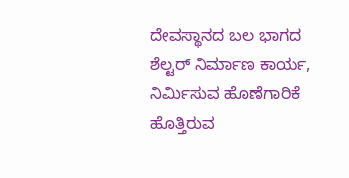ದೇವಸ್ಥಾನದ ಬಲ ಭಾಗದ ಶೆಲ್ಟರ್ ನಿರ್ಮಾಣ ಕಾರ್ಯ, ನಿರ್ಮಿಸುವ ಹೊಣೆಗಾರಿಕೆ ಹೊತ್ತಿರುವ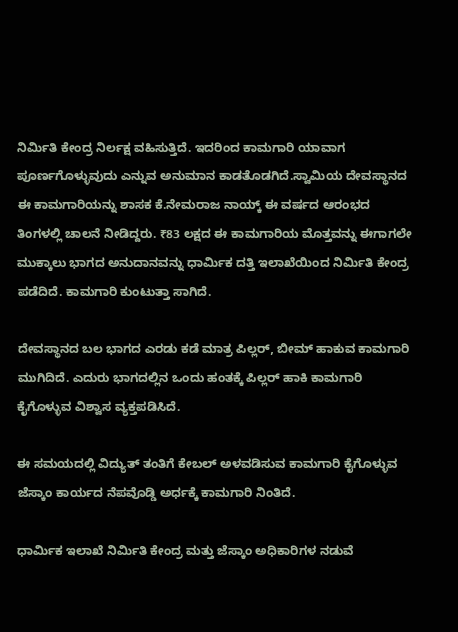ನಿರ್ಮಿತಿ ಕೇಂದ್ರ ನಿರ್ಲಕ್ಷ ವಹಿಸುತ್ತಿದೆ. ಇದರಿಂದ ಕಾಮಗಾರಿ ಯಾವಾಗ ಪೂರ್ಣಗೊಳ್ಳುವುದು ಎನ್ನುವ ಅನುಮಾನ ಕಾಡತೊಡಗಿದೆ.ಸ್ವಾಮಿಯ ದೇವಸ್ಥಾನದ ಈ ಕಾಮಗಾರಿಯನ್ನು ಶಾಸಕ ಕೆ.ನೇಮರಾಜ ನಾಯ್ಕ್ ಈ ವರ್ಷದ ಆರಂಭದ ತಿಂಗಳಲ್ಲಿ ಚಾಲನೆ ನೀಡಿದ್ದರು. ₹83 ಲಕ್ಷದ ಈ ಕಾಮಗಾರಿಯ ಮೊತ್ತವನ್ನು ಈಗಾಗಲೇ ಮುಕ್ಕಾಲು ಭಾಗದ ಅನುದಾನವನ್ನು ಧಾರ್ಮಿಕ ದತ್ತಿ ಇಲಾಖೆಯಿಂದ ನಿರ್ಮಿತಿ ಕೇಂದ್ರ ಪಡೆದಿದೆ. ಕಾಮಗಾರಿ ಕುಂಟುತ್ತಾ ಸಾಗಿದೆ.

ದೇವಸ್ಥಾನದ ಬಲ ಭಾಗದ ಎರಡು ಕಡೆ ಮಾತ್ರ ಪಿಲ್ಲರ್, ಬೀಮ್ ಹಾಕುವ ಕಾಮಗಾರಿ ಮುಗಿದಿದೆ. ಎದುರು ಭಾಗದಲ್ಲಿನ ಒಂದು ಹಂತಕ್ಕೆ ಪಿಲ್ಲರ್ ಹಾಕಿ ಕಾಮಗಾರಿ ಕೈಗೊಳ್ಳುವ ವಿಶ್ವಾಸ ವ್ಯಕ್ತಪಡಿಸಿದೆ.

ಈ ಸಮಯದಲ್ಲಿ ವಿದ್ಯುತ್ ತಂತಿಗೆ ಕೇಬಲ್ ಅಳವಡಿಸುವ ಕಾಮಗಾರಿ ಕೈಗೊಳ್ಳುವ ಜೆಸ್ಕಾಂ ಕಾರ್ಯದ ನೆಪವೊಡ್ಡಿ ಅರ್ಧಕ್ಕೆ ಕಾಮಗಾರಿ ನಿಂತಿದೆ.

ಧಾರ್ಮಿಕ ಇಲಾಖೆ ನಿರ್ಮಿತಿ ಕೇಂದ್ರ ಮತ್ತು ಜೆಸ್ಕಾಂ ಅಧಿಕಾರಿಗಳ ನಡುವೆ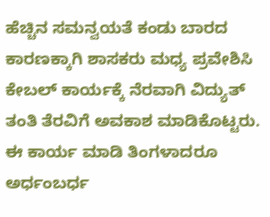ಹೆಚ್ಚಿನ ಸಮನ್ವಯತೆ ಕಂಡು ಬಾರದ ಕಾರಣಕ್ಕಾಗಿ ಶಾಸಕರು ಮಧ್ಯ ಪ್ರವೇಶಿಸಿ ಕೇಬಲ್ ಕಾರ್ಯಕ್ಕೆ ನೆರವಾಗಿ ವಿದ್ಯುತ್ ತಂತಿ ತೆರವಿಗೆ ಅವಕಾಶ ಮಾಡಿಕೊಟ್ಟರು. ಈ ಕಾರ್ಯ ಮಾಡಿ ತಿಂಗಳಾದರೂ ಅರ್ಧಂಬರ್ಧ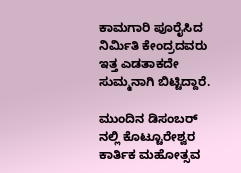ಕಾಮಗಾರಿ ಪೂರೈಸಿದ ನಿರ್ಮಿತಿ ಕೇಂದ್ರದವರು ಇತ್ತ ಎಡತಾಕದೇ ಸುಮ್ಮನಾಗಿ ಬಿಟ್ಟಿದ್ದಾರೆ.

ಮುಂದಿನ ಡಿಸಂಬರ್ ನಲ್ಲಿ ಕೊಟ್ಟೂರೇಶ್ವರ ಕಾರ್ತಿಕ ಮಹೋತ್ಸವ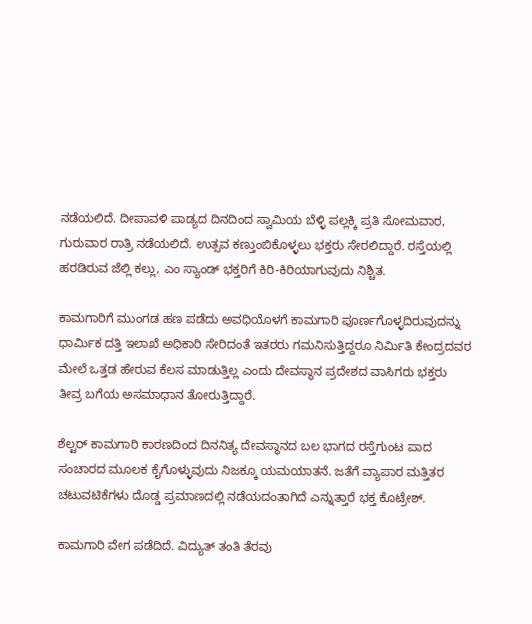ನಡೆಯಲಿದೆ. ದೀಪಾವಳಿ ಪಾಡ್ಯದ ದಿನದಿಂದ ಸ್ವಾಮಿಯ ಬೆಳ್ಳಿ ಪಲ್ಲಕ್ಕಿ ಪ್ರತಿ ಸೋಮವಾರ, ಗುರುವಾರ ರಾತ್ರಿ ನಡೆಯಲಿದೆ. ಉತ್ಸವ ಕಣ್ತುಂಬಿಕೊಳ್ಳಲು ಭಕ್ತರು ಸೇರಲಿದ್ದಾರೆ. ರಸ್ತೆಯಲ್ಲಿ ಹರಡಿರುವ ಜೆಲ್ಲಿ ಕಲ್ಲು, ಎಂ ಸ್ಯಾಂಡ್ ಭಕ್ತರಿಗೆ ಕಿರಿ-ಕಿರಿಯಾಗುವುದು ನಿಶ್ಚಿತ.

ಕಾಮಗಾರಿಗೆ ಮುಂಗಡ ಹಣ ಪಡೆದು ಅವಧಿಯೊಳಗೆ ಕಾಮಗಾರಿ ಪೂರ್ಣಗೊಳ್ಳದಿರುವುದನ್ನು ಧಾರ್ಮಿಕ ದತ್ತಿ ಇಲಾಖೆ ಅಧಿಕಾರಿ ಸೇರಿದಂತೆ ಇತರರು ಗಮನಿಸುತ್ತಿದ್ದರೂ ನಿರ್ಮಿತಿ ಕೇಂದ್ರದವರ ಮೇಲೆ ಒತ್ತಡ ಹೇರುವ ಕೆಲಸ ಮಾಡುತ್ತಿಲ್ಲ ಎಂದು ದೇವಸ್ಥಾನ ಪ್ರದೇಶದ ವಾಸಿಗರು ಭಕ್ತರು ತೀವ್ರ ಬಗೆಯ ಅಸಮಾಧಾನ ತೋರುತ್ತಿದ್ದಾರೆ.

ಶೆಲ್ಟರ್ ಕಾಮಗಾರಿ ಕಾರಣದಿಂದ ದಿನನಿತ್ಯ ದೇವಸ್ಥಾನದ ಬಲ ಭಾಗದ ರಸ್ತೆಗುಂಟ ಪಾದ ಸಂಚಾರದ ಮೂಲಕ ಕೈಗೊಳ್ಳುವುದು ನಿಜಕ್ಕೂ ಯಮಯಾತನೆ. ಜತೆಗೆ ವ್ಯಾಪಾರ ಮತ್ತಿತರ ಚಟುವಟಿಕೆಗಳು ದೊಡ್ಡ ಪ್ರಮಾಣದಲ್ಲಿ ನಡೆಯದಂತಾಗಿದೆ ಎನ್ನುತ್ತಾರೆ ಭಕ್ತ ಕೊಟ್ರೇಶ್.

ಕಾಮಗಾರಿ ವೇಗ ಪಡೆದಿದೆ. ವಿದ್ಯುತ್ ತಂತಿ ತೆರವು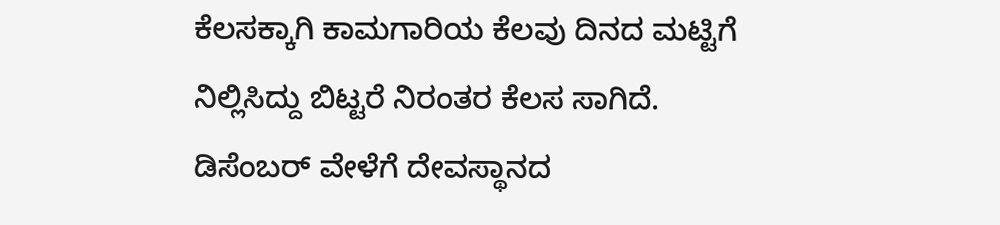ಕೆಲಸಕ್ಕಾಗಿ ಕಾಮಗಾರಿಯ ಕೆಲವು ದಿನದ ಮಟ್ಟಿಗೆ ನಿಲ್ಲಿಸಿದ್ದು ಬಿಟ್ಟರೆ ನಿರಂತರ ಕೆಲಸ ಸಾಗಿದೆ. ಡಿಸೆಂಬರ್ ವೇಳೆಗೆ ದೇವಸ್ಥಾನದ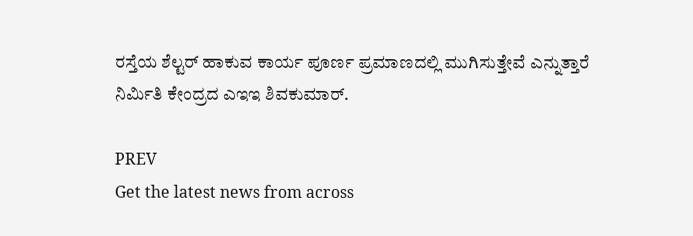ರಸ್ತೆಯ ಶೆಲ್ಟರ್ ಹಾಕುವ ಕಾರ್ಯ ಪೂರ್ಣ ಪ್ರಮಾಣದಲ್ಲಿ ಮುಗಿಸುತ್ತೇವೆ ಎನ್ನುತ್ತಾರೆ ನಿರ್ಮಿತಿ ಕೇಂದ್ರದ ಎಇಇ ಶಿವಕುಮಾರ್.

PREV
Get the latest news from across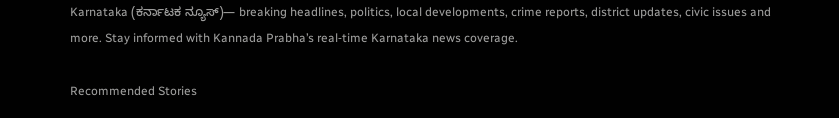Karnataka (ಕರ್ನಾಟಕ ನ್ಯೂಸ್)— breaking headlines, politics, local developments, crime reports, district updates, civic issues and more. Stay informed with Kannada Prabha’s real‑time Karnataka news coverage.

Recommended Stories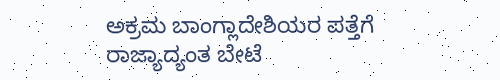ಅಕ್ರಮ ಬಾಂಗ್ಲಾದೇಶಿಯರ ಪತ್ತೆಗೆ ರಾಜ್ಯಾದ್ಯಂತ ಬೇಟೆ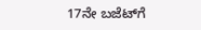17ನೇ ಬಜೆಟ್‌ಗೆ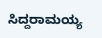ಸಿದ್ದರಾಮಯ್ಯ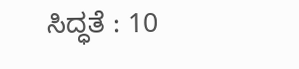ಸಿದ್ಧತೆ : 10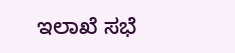ಇಲಾಖೆ ಸಭೆ